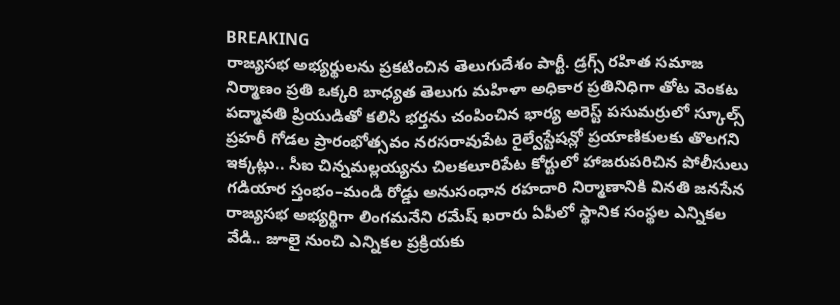BREAKING
రాజ్యసభ అభ్యర్థులను ప్రకటించిన తెలుగుదేశం పార్టీ. డ్రగ్స్ రహిత సమాజ నిర్మాణం ప్రతి ఒక్కరి బాధ్యత తెలుగు మహిళా అధికార ప్రతినిధిగా తోట వెంకట పద్మావతి ప్రియుడితో కలిసి భర్తను చంపించిన భార్య అరెస్ట్ పసుమర్రులో స్కూల్స్ ప్రహరీ గోడల ప్రారంభోత్సవం నరసరావుపేట రైల్వేస్టేషన్లో ప్రయాణికులకు తొలగని ఇక్కట్లు.. సీఐ చిన్నమల్లయ్యను చిలకలూరిపేట కోర్టులో హాజరుపరిచిన పోలీసులు గడియార స్తంభం–మండి రోడ్డు అనుసంధాన రహదారి నిర్మాణానికి వినతి జనసేన రాజ్యసభ అభ్యర్థిగా లింగమనేని రమేష్ ఖరారు ఏపీలో స్థానిక సంస్థల ఎన్నికల వేడి.. జూలై నుంచి ఎన్నికల ప్రక్రియకు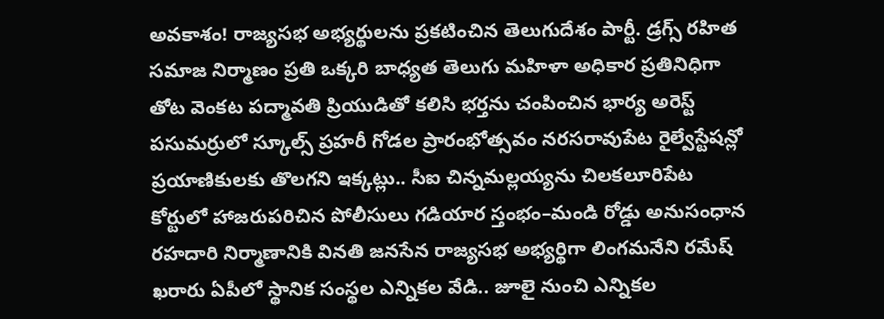అవకాశం! రాజ్యసభ అభ్యర్థులను ప్రకటించిన తెలుగుదేశం పార్టీ. డ్రగ్స్ రహిత సమాజ నిర్మాణం ప్రతి ఒక్కరి బాధ్యత తెలుగు మహిళా అధికార ప్రతినిధిగా తోట వెంకట పద్మావతి ప్రియుడితో కలిసి భర్తను చంపించిన భార్య అరెస్ట్ పసుమర్రులో స్కూల్స్ ప్రహరీ గోడల ప్రారంభోత్సవం నరసరావుపేట రైల్వేస్టేషన్లో ప్రయాణికులకు తొలగని ఇక్కట్లు.. సీఐ చిన్నమల్లయ్యను చిలకలూరిపేట కోర్టులో హాజరుపరిచిన పోలీసులు గడియార స్తంభం–మండి రోడ్డు అనుసంధాన రహదారి నిర్మాణానికి వినతి జనసేన రాజ్యసభ అభ్యర్థిగా లింగమనేని రమేష్ ఖరారు ఏపీలో స్థానిక సంస్థల ఎన్నికల వేడి.. జూలై నుంచి ఎన్నికల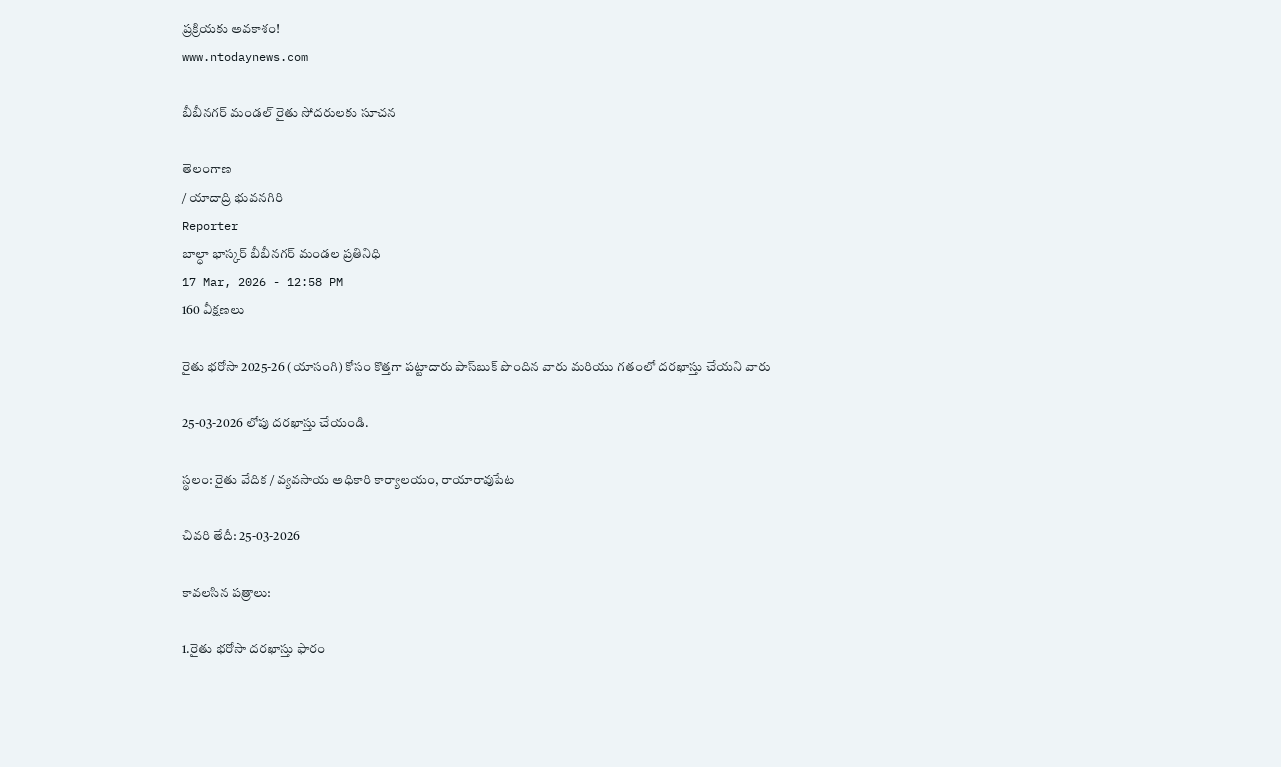ప్రక్రియకు అవకాశం!
www.ntodaynews.com

బీబీనగర్ మండల్ రైతు సోదరులకు సూచన

తెలంగాణ
/ యాదాద్రి భువనగిరి
Reporter
బాల్ధా భాస్కర్ బీబీనగర్ మండల ప్రతినిధి
17 Mar, 2026 - 12:58 PM
160 వీక్షణలు

రైతు భరోసా 2025-26 (యాసంగి) కోసం కొత్తగా పట్టాదారు పాస్‌బుక్ పొందిన వారు మరియు గతంలో దరఖాస్తు చేయని వారు

25-03-2026 లోపు దరఖాస్తు చేయండి.

స్థలం: రైతు వేదిక / వ్యవసాయ అధికారి కార్యాలయం, రాయారావుపేట

చివరి తేదీ: 25-03-2026

కావలసిన పత్రాలు:

1.రైతు భరోసా దరఖాస్తు ఫారం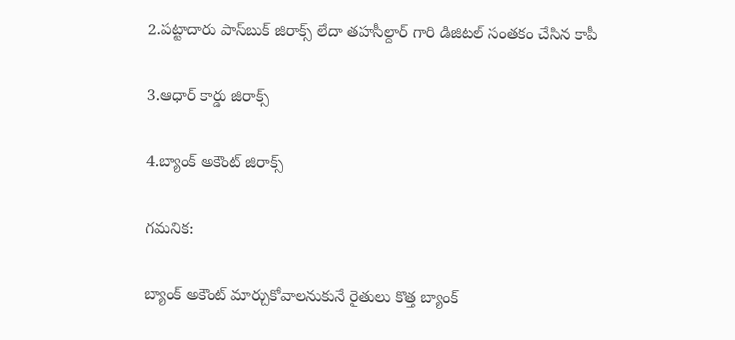2.పట్టాదారు పాస్‌బుక్ జిరాక్స్ లేదా తహసీల్దార్ గారి డిజిటల్ సంతకం చేసిన కాపీ

3.ఆధార్ కార్డు జిరాక్స్

4.బ్యాంక్ అకౌంట్ జిరాక్స్

గమనిక:

బ్యాంక్ అకౌంట్ మార్చుకోవాలనుకునే రైతులు కొత్త బ్యాంక్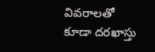వివరాలతో కూడా దరఖాస్తు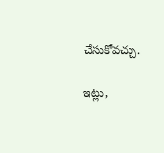చేసుకోవచ్చు.

ఇట్లు,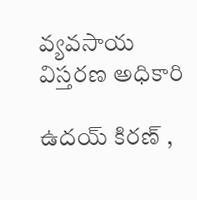వ్యవసాయ విస్తరణ అధికారి

ఉదయ్ కిరణ్ ,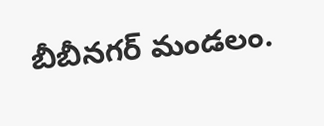బీబీనగర్ మండలం.